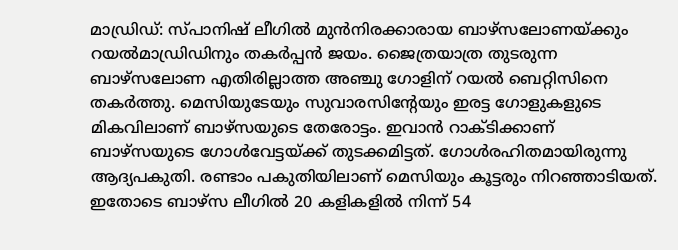മാഡ്രിഡ്: സ്പാനിഷ് ലീഗില്‍ മുന്‍നിരക്കാരായ ബാഴ്‌സലോണയ്‌ക്കും റയല്‍മാഡ്രിഡിനും തകര്‍പ്പന്‍ ജയം. ജൈത്രയാത്ര തുടരുന്ന ബാഴ്‌സലോണ എതിരില്ലാത്ത അഞ്ചു ഗോളിന് റയല്‍ ബെറ്റിസിനെ തകര്‍ത്തു. മെസിയുടേയും സുവാരസിന്റേയും ഇരട്ട ഗോളുകളുടെ മികവിലാണ് ബാഴ്‌സയുടെ തേരോട്ടം. ഇവാന്‍ റാക്‌ടിക്കാണ് ബാഴ്‌സയുടെ ഗോള്‍വേട്ടയ്‌ക്ക് തുടക്കമിട്ടത്. ഗോള്‍രഹിതമായിരുന്നു ആദ്യപകുതി. രണ്ടാം പകുതിയിലാണ് മെസിയും കൂട്ടരും നിറഞ്ഞാടിയത്. ഇതോടെ ബാഴ്‌സ ലീഗില്‍ 20 കളികളില്‍ നിന്ന് 54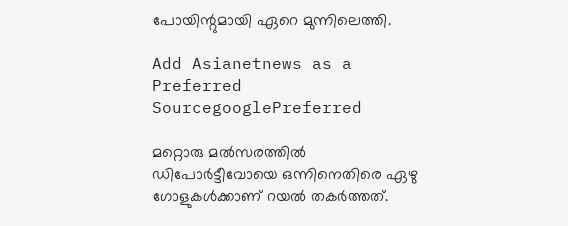പോയിന്റുമായി ഏറെ മുന്നിലെത്തി.

Add Asianetnews as a Preferred SourcegooglePreferred

മറ്റൊരു മല്‍സരത്തില്‍ ഡിപോര്‍ട്ടീവോയെ ഒന്നിനെതിരെ ഏഴു ഗോളുകള്‍ക്കാണ് റയല്‍ തകര്‍ത്തത്.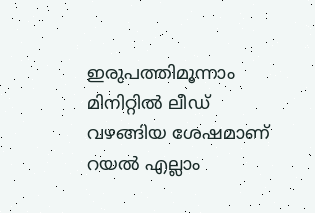ഇരുപത്തിമൂന്നാം മിനിറ്റില്‍ ലീഡ് വഴങ്ങിയ ശേഷമാണ് റയല്‍ എല്ലാം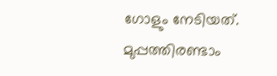ഗോളും നേടിയത്. മുപ്പത്തിരണ്ടാം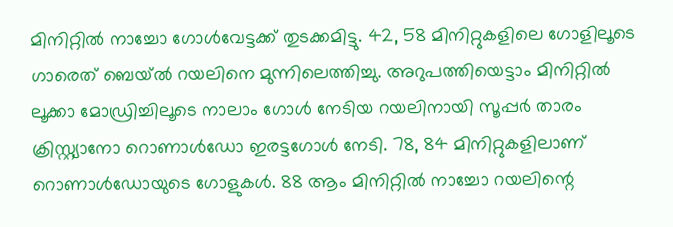മിനിറ്റില്‍ നാച്ചോ ഗോള്‍വേട്ടക്ക് തുടക്കമിട്ടു. 42, 58 മിനിറ്റുകളിലെ ഗോളിലൂടെ ഗാരെത് ബെയ്ല്‍ റയലിനെ മുന്നിലെത്തിച്ചു. അറുപത്തിയെട്ടാം മിനിറ്റില്‍ ലൂക്കാ മോഡ്രിച്ചിലൂടെ നാലാം ഗോള്‍ നേടിയ റയലിനായി സൂപ്പര്‍ താരം ക്രിസ്റ്റ്യാനോ റൊണാള്‍ഡോ ഇരട്ടഗോള്‍ നേടി. 78, 84 മിനിറ്റുകളിലാണ് റൊണാള്‍ഡോയുടെ ഗോളുകള്‍. 88 ആം മിനിറ്റില്‍ നാച്ചോ റയലിന്റെ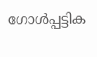ഗോള്‍പ്പട്ടിക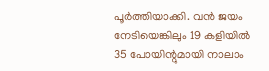പൂര്‍ത്തിയാക്കി. വന്‍ ജയം നേടിയെങ്കിലും 19 കളിയില്‍ 35 പോയിന്റുമായി നാലാം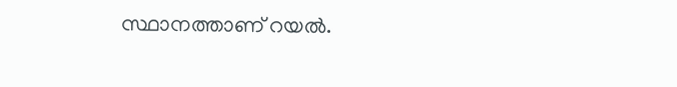സ്ഥാനത്താണ് റയല്‍.